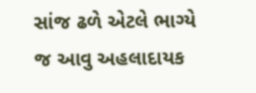સાંજ ઢળે એટલે ભાગ્યે જ આવુ અહલાદાયક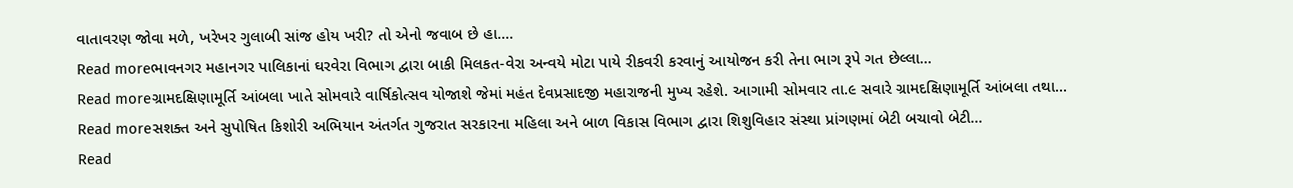વાતાવરણ જોવા મળે, ખરેખર ગુલાબી સાંજ હોય ખરી? તો એનો જવાબ છે હા....
Read moreભાવનગર મહાનગર પાલિકાનાં ઘરવેરા વિભાગ દ્વારા બાકી મિલકત-વેરા અન્વયે મોટા પાયે રીકવરી કરવાનું આયોજન કરી તેના ભાગ રૂપે ગત છેલ્લા...
Read moreગ્રામદક્ષિણામૂર્તિ આંબલા ખાતે સોમવારે વાર્ષિકોત્સવ યોજાશે જેમાં મહંત દેવપ્રસાદજી મહારાજની મુખ્ય રહેશે. આગામી સોમવાર તા.૯ સવારે ગ્રામદક્ષિણામૂર્તિ આંબલા તથા...
Read moreસશક્ત અને સુપોષિત કિશોરી અભિયાન અંતર્ગત ગુજરાત સરકારના મહિલા અને બાળ વિકાસ વિભાગ દ્વારા શિશુવિહાર સંસ્થા પ્રાંગણમાં બેટી બચાવો બેટી...
Read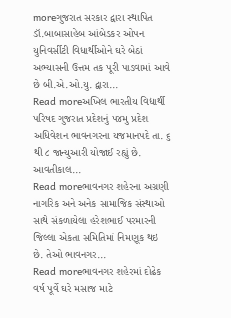moreગુજરાત સરકાર દ્વારા સ્થાપિત ડૉ.બાબાસાહેબ આંબેડકર ઓપન યુનિવર્સીટી વિધાર્થીઓને ઘરે બેઠાં અભ્યાસની ઉત્તમ તક પૂરી પાડવામાં આવે છે બી.એ.ઓ.યુ. દ્વારા...
Read moreઅખિલ ભારતીય વિદ્યાર્થી પરિષદ ગુજરાત પ્રદેશનું ૫૪મુ પ્રદેશ અધિવેશન ભાવનગરના યજમાનપદે તા. ૬ થી ૮ જાન્યુઆરી યોજાઈ રહ્યું છે. આવતીકાલ...
Read moreભાવનગર શહેરના અગ્રણી નાગરિક અને અનેક સામાજિક સંસ્થાઓ સાથે સંકળાયેલા હરેશભાઈ પરમારની જિલ્લા એકતા સમિતિમાં નિમણૂક થઇ છે. તેઓ ભાવનગર...
Read moreભાવનગર શહેરમાં દોઢેક વર્ષ પૂર્વે ઘરે મસાજ માટે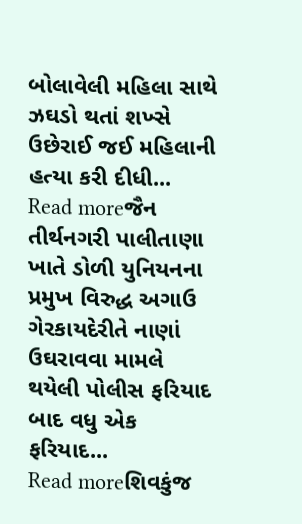બોલાવેલી મહિલા સાથે ઝઘડો થતાં શખ્સે ઉછેરાઈ જઈ મહિલાની હત્યા કરી દીધી...
Read moreજૈન તીર્થનગરી પાલીતાણા ખાતે ડોળી યુનિયનના પ્રમુખ વિરુદ્ધ અગાઉ ગેરકાયદેરીતે નાણાં ઉઘરાવવા મામલે થયેલી પોલીસ ફરિયાદ બાદ વધુ એક ફરિયાદ...
Read moreશિવકુંજ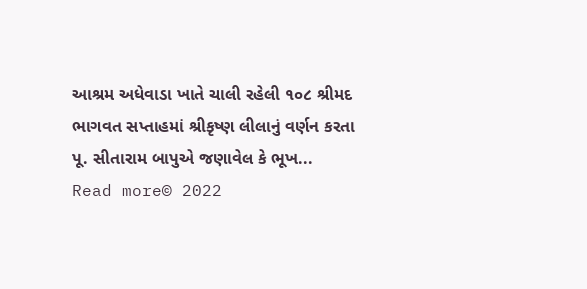આશ્રમ અધેવાડા ખાતે ચાલી રહેલી ૧૦૮ શ્રીમદ ભાગવત સપ્તાહમાં શ્રીકૃષ્ણ લીલાનું વર્ણન કરતા પૂ. સીતારામ બાપુએ જણાવેલ કે ભૂખ...
Read more© 2022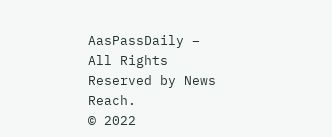AasPassDaily – All Rights Reserved by News Reach.
© 2022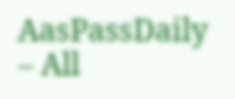AasPassDaily – All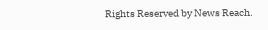Rights Reserved by News Reach.